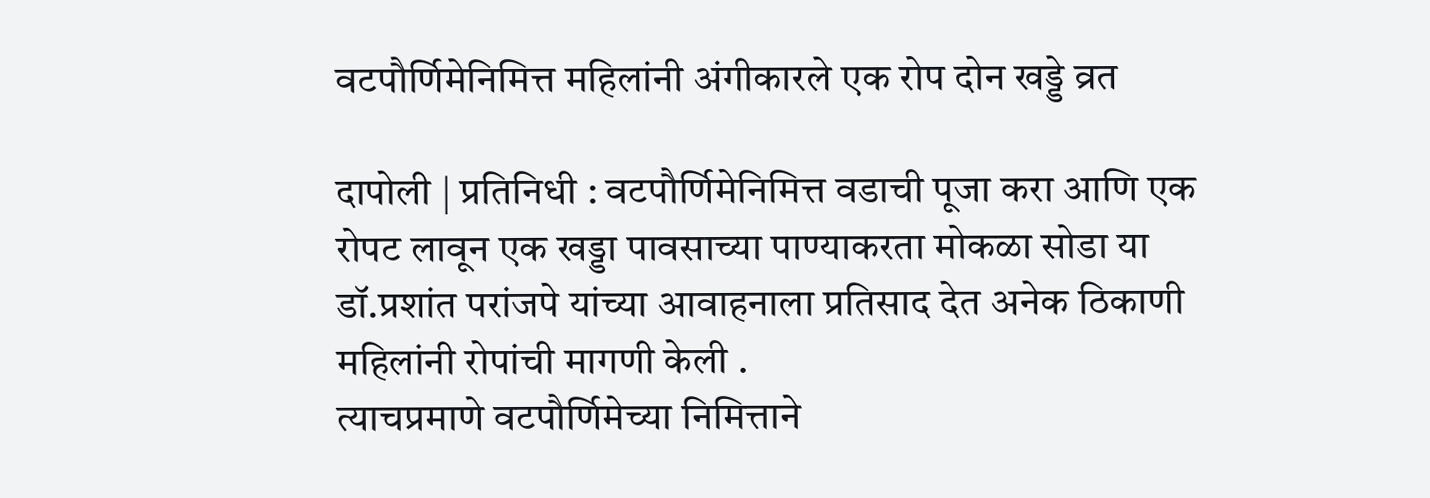वटपौर्णिमेनिमित्त महिलांनी अंगीकारले एक रोप दोन खड्डे व्रत

दापोली | प्रतिनिधी : वटपौर्णिमेनिमित्त वडाची पूजा करा आणि एक रोपट लावून एक खड्डा पावसाच्या पाण्याकरता मोकळा सोडा या डॉ.प्रशांत परांजपे यांच्या आवाहनाला प्रतिसाद देत अनेक ठिकाणी महिलांनी रोपांची मागणी केली .
त्याचप्रमाणे वटपौर्णिमेच्या निमित्ताने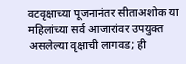वटवृक्षाच्या पूजनानंतर सीताअशोक या महिलांच्या सर्व आजारांवर उपयुक्त असलेल्या वृक्षाची लागवड; ही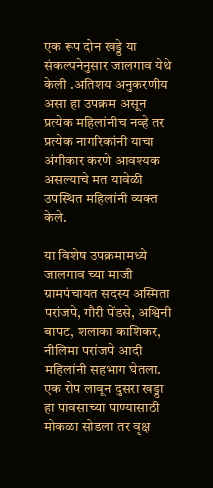एक रूप दोन खड्डे या संकल्पनेनुसार जालगाव येथे केली .अतिशय अनुकरणीय असा हा उपक्रम असून प्रत्येक महिलांनीच नव्हे तर प्रत्येक नागरिकांनी याचा अंगीकार करणे आवश्यक असल्याचे मत यावेळी उपस्थित महिलांनी व्यक्त केले.

या विशेष उपक्रमामध्ये जालगाव च्या माजी ग्रामपंचायत सदस्य अस्मिता परांजपे, गौरी पेंडसे, अश्विनी बापट, शलाका काशिकर, नीलिमा परांजपे आदी महिलांनी सहभाग घेतला.
एक रोप लावून दुसरा खड्डा हा पावसाच्या पाण्यासाठी मोकळा सोडला तर वृक्ष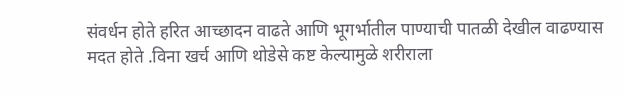संवर्धन होते हरित आच्छादन वाढते आणि भूगर्भातील पाण्याची पातळी देखील वाढण्यास मदत होते .विना खर्च आणि थोडेसे कष्ट केल्यामुळे शरीराला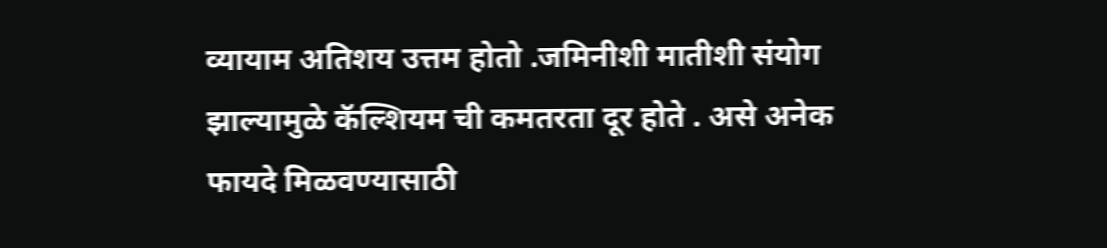व्यायाम अतिशय उत्तम होतो .जमिनीशी मातीशी संयोग झाल्यामुळे कॅल्शियम ची कमतरता दूर होते . असे अनेक फायदे मिळवण्यासाठी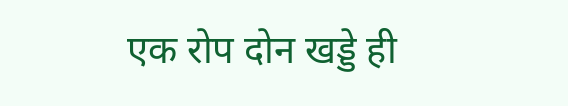एक रोप दोन खड्डे ही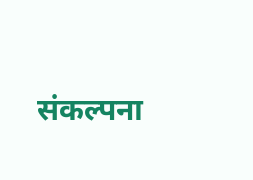संकल्पना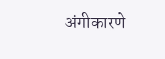अंगीकारणे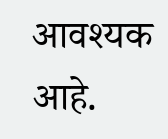आवश्यक आहे.